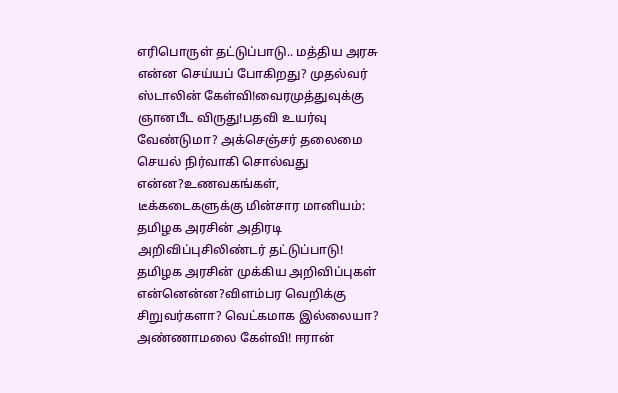எரிபொருள் தட்டுப்பாடு.. மத்திய அரசு என்ன செய்யப் போகிறது? முதல்வர் ஸ்டாலின் கேள்வி!வைரமுத்துவுக்கு ஞானபீட விருது!பதவி உயர்வு வேண்டுமா? அக்செஞ்சர் தலைமை செயல் நிர்வாகி சொல்வது என்ன?உணவகங்கள், டீக்கடைகளுக்கு மின்சார மானியம்: தமிழக அரசின் அதிரடி அறிவிப்புசிலிண்டர் தட்டுப்பாடு! தமிழக அரசின் முக்கிய அறிவிப்புகள் என்னென்ன?விளம்பர வெறிக்கு சிறுவர்களா? வெட்கமாக இல்லையா? அண்ணாமலை கேள்வி! ஈரான்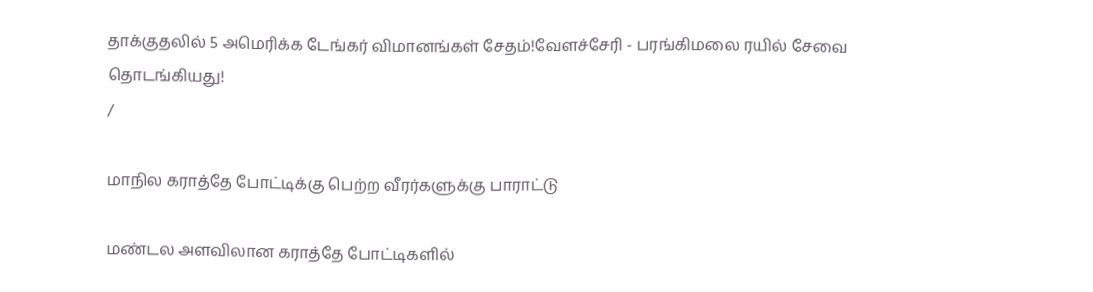தாக்குதலில் 5 அமெரிக்க டேங்கர் விமானங்கள் சேதம்!வேளச்சேரி - பரங்கிமலை ரயில் சேவை தொடங்கியது!
/

மாநில கராத்தே போட்டிக்கு பெற்ற வீரர்களுக்கு பாராட்டு

மண்டல அளவிலான கராத்தே போட்டிகளில்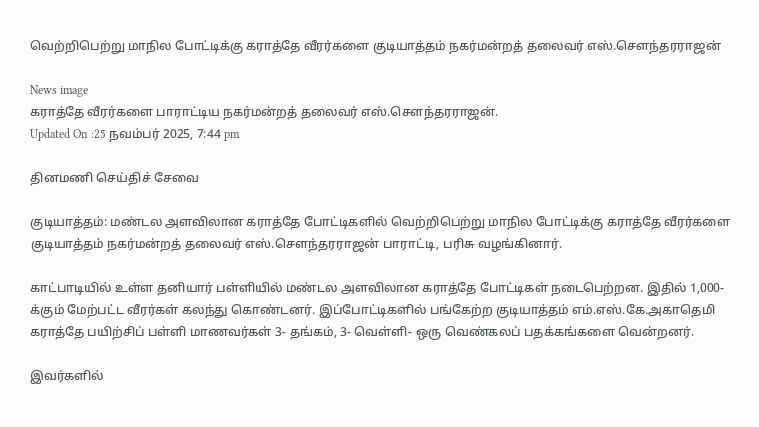வெற்றிபெற்று மாநில போட்டிக்கு கராத்தே வீரர்களை குடியாத்தம் நகர்மன்றத் தலைவர் எஸ்.செளந்தரராஜன்

News image
கராத்தே வீரர்களை பாராட்டிய நகர்மன்றத் தலைவர் எஸ்.செளந்தரராஜன்.
Updated On :25 நவம்பர் 2025, 7:44 pm

தினமணி செய்திச் சேவை

குடியாத்தம்: மண்டல அளவிலான கராத்தே போட்டிகளில் வெற்றிபெற்று மாநில போட்டிக்கு கராத்தே வீரர்களை குடியாத்தம் நகர்மன்றத் தலைவர் எஸ்.செளந்தரராஜன் பாராட்டி, பரிசு வழங்கினார்.

காட்பாடியில் உள்ள தனியார் பள்ளியில் மண்டல அளவிலான கராத்தே போட்டிகள் நடைபெற்றன. இதில் 1,000- க்கும் மேற்பட்ட வீரர்கள் கலந்து கொண்டனர். இப்போட்டிகளில் பங்கேற்ற குடியாத்தம் எம்.எஸ்.கே.அகாதெமி கராத்தே பயிற்சிப் பள்ளி மாணவர்கள் 3- தங்கம், 3- வெள்ளி- ஒரு வெண்கலப் பதக்கங்களை வென்றனர்.

இவர்களில்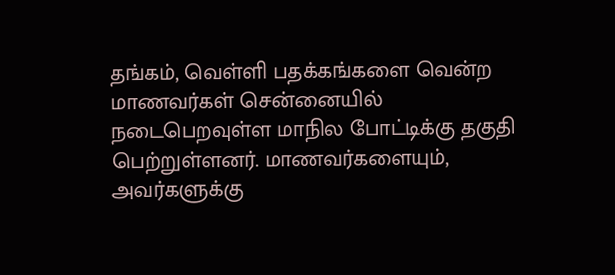தங்கம், வெள்ளி பதக்கங்களை வென்ற மாணவர்கள் சென்னையில் நடைபெறவுள்ள மாநில போட்டிக்கு தகுதி பெற்றுள்ளனர். மாணவர்களையும், அவர்களுக்கு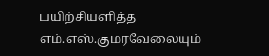பயிற்சியளித்த எம்.எஸ்.குமரவேலையும்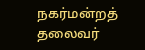நகர்மன்றத் தலைவர்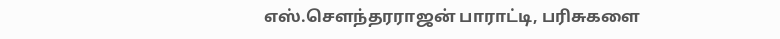எஸ்.செளந்தரராஜன் பாராட்டி, பரிசுகளை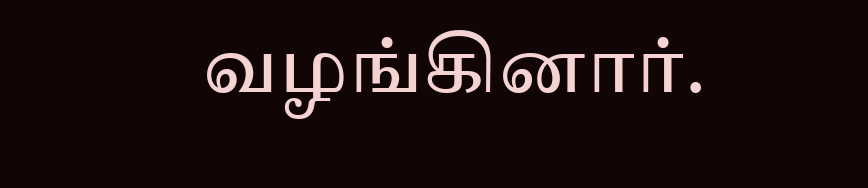வழங்கினார்.